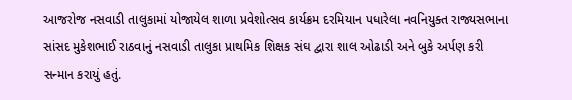આજરોજ નસવાડી તાલુકામાં યોજાયેલ શાળા પ્રવેશોત્સવ કાર્યક્રમ દરમિયાન પધારેલા નવનિયુક્ત રાજ્યસભાના સાંસદ મુકેશભાઈ રાઠવાનું નસવાડી તાલુકા પ્રાથમિક શિક્ષક સંઘ દ્વારા શાલ ઓઢાડી અને બુકે અર્પણ કરી સન્માન કરાયું હતું.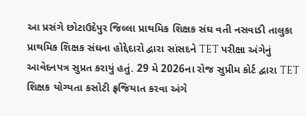આ પ્રસંગે છોટાઉદેપુર જિલ્લા પ્રાથમિક શિક્ષક સંઘ વતી નસવાડી તાલુકા પ્રાથમિક શિક્ષક સંઘના હોદ્દેદારો દ્વારા સાંસદને TET પરીક્ષા અંગેનું આવેદનપત્ર સુપ્રત કરાયું હતું. 29 મે 2026ના રોજ સુપ્રીમ કોર્ટ દ્વારા TET શિક્ષક યોગ્યતા કસોટી ફ્રજિયાત કરવા અંગે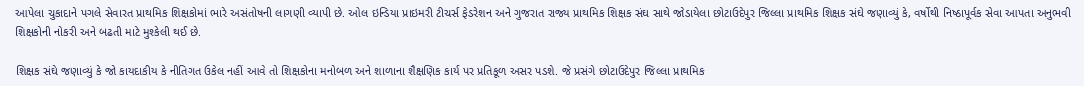આપેલા ચુકાદાને પગલે સેવારત પ્રાથમિક શિક્ષકોમાં ભારે અસંતોષની લાગણી વ્યાપી છે. ઓલ ઇન્ડિયા પ્રાઇમરી ટીચર્સ ફેડરેશન અને ગુજરાત રાજ્ય પ્રાથમિક શિક્ષક સંઘ સાથે જોડાયેલા છોટાઉદેપુર જિલ્લા પ્રાથમિક શિક્ષક સંઘે જણાવ્યું કે, વર્ષોથી નિષ્ઠાપૂર્વક સેવા આપતા અનુભવી શિક્ષકોની નોકરી અને બઢતી માટે મુશ્કેલી થઈ છે.

શિક્ષક સંઘે જણાવ્યું કે જો કાયદાકીય કે નીતિગત ઉકેલ નહીં આવે તો શિક્ષકોના મનોબળ અને શાળાના શૈક્ષણિક કાર્ય પર પ્રતિકૂળ અસર પડશે. જે પ્રસંગે છોટાઉદેપુર જિલ્લા પ્રાથમિક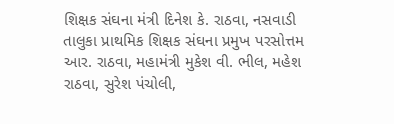શિક્ષક સંઘના મંત્રી દિનેશ કે. રાઠવા, નસવાડી તાલુકા પ્રાથમિક શિક્ષક સંઘના પ્રમુખ પરસોત્તમ આર. રાઠવા, મહામંત્રી મુકેશ વી. ભીલ, મહેશ રાઠવા, સુરેશ પંચોલી,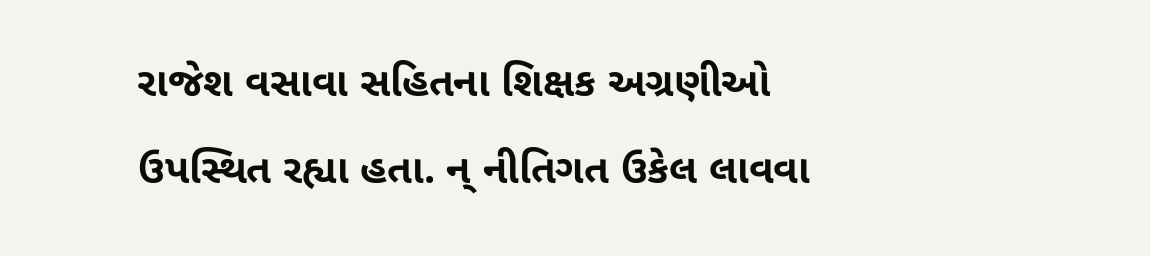રાજેશ વસાવા સહિતના શિક્ષક અગ્રણીઓ ઉપસ્થિત રહ્યા હતા. ન્ નીતિગત ઉકેલ લાવવા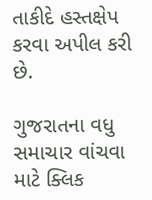તાકીદે હસ્તક્ષેપ કરવા અપીલ કરી છે.

ગુજરાતના વધુ સમાચાર વાંચવા માટે ક્લિક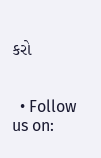કરો


  • Follow us on: